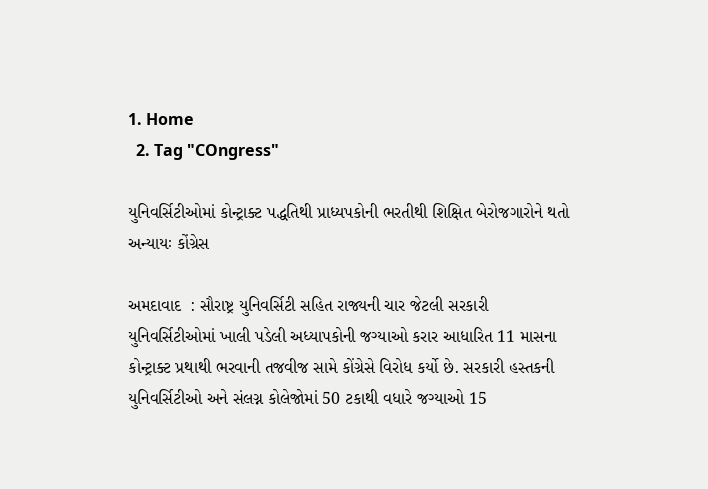1. Home
  2. Tag "COngress"

યુનિવર્સિટીઓમાં કોન્ટ્રાક્ટ પદ્ધતિથી પ્રાધ્યપકોની ભરતીથી શિક્ષિત બેરોજગારોને થતો અન્યાયઃ કોંગ્રેસ

અમદાવાદ  : સૌરાષ્ટ્ર યુનિવર્સિટી સહિત રાજ્યની ચાર જેટલી સરકારી યુનિવર્સિટીઓમાં ખાલી પડેલી અધ્યાપકોની જગ્યાઓ કરાર આધારિત 11 માસના કોન્ટ્રાક્ટ પ્રથાથી ભરવાની તજવીજ સામે કોંગ્રેસે વિરોધ કર્યો છે. સરકારી હસ્તકની યુનિવર્સિટીઓ અને સંલગ્ન કોલેજોમાં 50 ટકાથી વધારે જગ્યાઓ 15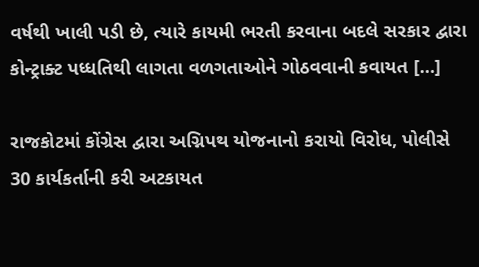વર્ષથી ખાલી પડી છે, ત્યારે કાયમી ભરતી કરવાના બદલે સરકાર દ્વારા કોન્ટ્રાક્ટ પધ્ધતિથી લાગતા વળગતાઓને ગોઠવવાની કવાયત […]

રાજકોટમાં કોંગ્રેસ દ્વારા અગ્નિપથ યોજનાનો કરાયો વિરોધ, પોલીસે 30 કાર્યકર્તાની કરી અટકાયત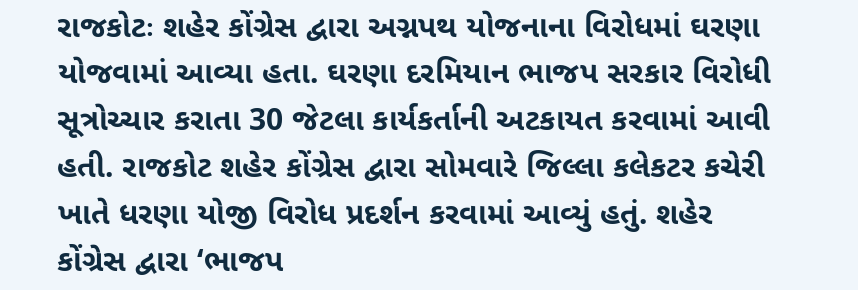રાજકોટઃ શહેર કોંગ્રેસ દ્વારા અગ્નપથ યોજનાના વિરોધમાં ઘરણા યોજવામાં આવ્યા હતા. ઘરણા દરમિયાન ભાજપ સરકાર વિરોધી સૂત્રોચ્ચાર કરાતા 30 જેટલા કાર્યકર્તાની અટકાયત કરવામાં આવી હતી. રાજકોટ શહેર કોંગ્રેસ દ્વારા સોમવારે જિલ્લા કલેકટર કચેરી ખાતે ધરણા યોજી વિરોધ પ્રદર્શન કરવામાં આવ્યું હતું. શહેર કોંગ્રેસ દ્વારા ‘ભાજપ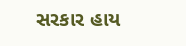સરકાર હાય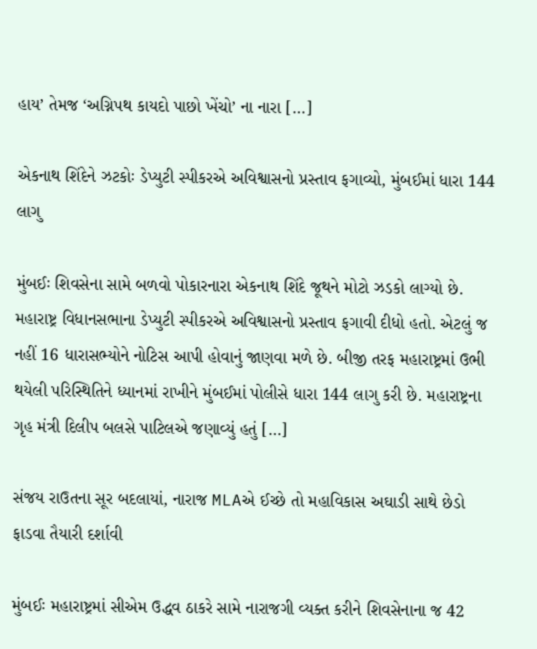હાય’ તેમજ ‘અગ્નિપથ કાયદો પાછો ખેંચો’ ના નારા […]

એકનાથ શિંદેને ઝટકોઃ ડેપ્યુટી સ્પીકરએ અવિશ્વાસનો પ્રસ્તાવ ફગાવ્યો, મુંબઈમાં ધારા 144 લાગુ

મુંબઈઃ શિવસેના સામે બળવો પોકારનારા એકનાથ શિંદે જૂથને મોટો ઝડકો લાગ્યો છે. મહારાષ્ટ્ર વિધાનસભાના ડેપ્યુટી સ્પીકરએ અવિશ્વાસનો પ્રસ્તાવ ફગાવી દીધો હતો. એટલું જ નહીં 16 ધારાસભ્યોને નોટિસ આપી હોવાનું જાણવા મળે છે. બીજી તરફ મહારાષ્ટ્રમાં ઉભી થયેલી પરિસ્થિતિને ધ્યાનમાં રાખીને મુંબઈમાં પોલીસે ધારા 144 લાગુ કરી છે. મહારાષ્ટ્રના ગૃહ મંત્રી દિલીપ બલસે પાટિલએ જણાવ્યું હતું […]

સંજય રાઉતના સૂર બદલાયાં, નારાજ MLAએ ઈચ્છે તો મહાવિકાસ અઘાડી સાથે છેડો ફાડવા તૈયારી દર્શાવી

મુંબઈઃ મહારાષ્ટ્રમાં સીએમ ઉદ્ધવ ઠાકરે સામે નારાજગી વ્યક્ત કરીને શિવસેનાના જ 42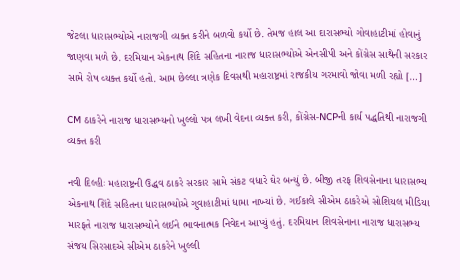જેટલા ધારાસભ્યોએ નારાજગી વ્યક્ત કરીને બળવો કર્યો છે. તેમજ હાલ આ દારાસભ્યો ગોવાહાટીમાં હોવાનું જાણવા મળે છે. દરમિયાન એકનાથ શિંદે સહિતના નારાજ ધારાસભ્યોએ એનસીપી અને કોંગ્રેસ સાથેની સરકાર સામે રોષ વ્યક્ત કર્યો હતો. આમ છેલ્લા ત્રણેક દિવસથી મહારાષ્ટ્રમાં રાજકીય ગરમાવો જોવા મળી રહ્યો […]

CM ઠાકરેને નારાજ ધારાસભ્યનો ખુલ્લો પત્ર લખી વેદના વ્યક્ત કરી, કોંગ્રેસ-NCPની કાર્ય પદ્ધતિથી નારાજગી વ્યક્ત કરી

નવી દિલ્હીઃ મહારાષ્ટ્રની ઉદ્ધવ ઠાકરે સરકાર સામે સંકટ વધારે ઘેર બન્યું છે. બીજી તરફ શિવસેનાના ધારાસભ્ય એકનાથ શિંદે સહિતના ધારાસભ્યોએ ગુવાહાટીમાં ધામા નાખ્યાં છે. ગઈકાલે સીએમ ઠાકરેએ સોશિયલ મીડિયા મારફતે નારાજ ધારાસભ્યોને લઈને ભાવનાત્મક નિવેદન આપ્યું હતું. દરમિયાન શિવસેનાના નારાજ ધારાસભ્ય સંજય સિરસાદએ સીએમ ઠાકરેને ખુલ્લી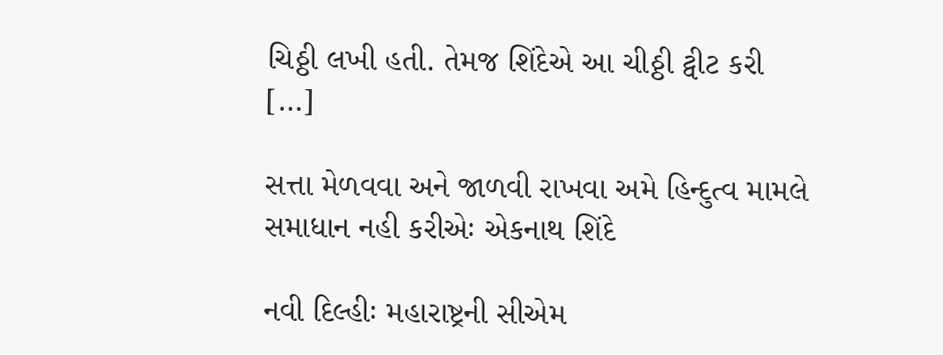ચિઠ્ઠી લખી હતી. તેમજ શિંદેએ આ ચીઠ્ઠી ટ્વીટ કરી […]

સત્તા મેળવવા અને જાળવી રાખવા અમે હિન્દુત્વ મામલે સમાધાન નહી કરીએઃ એકનાથ શિંદે

નવી દિલ્હીઃ મહારાષ્ટ્રની સીએમ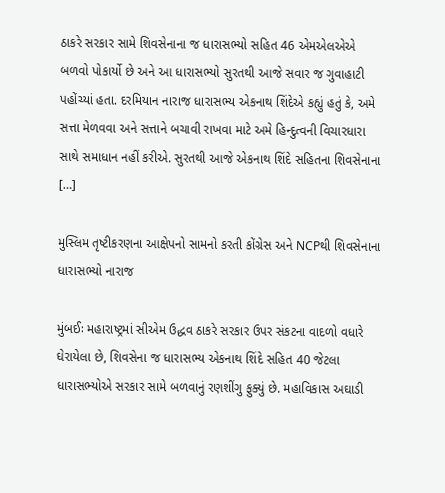ઠાકરે સરકાર સામે શિવસેનાના જ ધારાસભ્યો સહિત 46 એમએલએએ બળવો પોકાર્યો છે અને આ ધારાસભ્યો સુરતથી આજે સવાર જ ગુવાહાટી પહોંચ્યાં હતા. દરમિયાન નારાજ ધારાસભ્ય એકનાથ શિંદેએ કહ્યું હતું કે, અમે સત્તા મેળવવા અને સત્તાને બચાવી રાખવા માટે અમે હિન્દુત્વની વિચારધારા સાથે સમાધાન નહીં કરીએ. સુરતથી આજે એકનાથ શિંદે સહિતના શિવસેનાના […]

મુસ્લિમ તૃષ્ટીકરણના આક્ષેપનો સામનો કરતી કોંગ્રેસ અને NCPથી શિવસેનાના ધારાસભ્યો નારાજ

મુંબઈઃ મહારાષ્ટ્રમાં સીએમ ઉદ્ધવ ઠાકરે સરકાર ઉપર સંકટના વાદળો વધારે ઘેરાયેલા છે, શિવસેના જ ધારાસભ્ય એકનાથ શિંદે સહિત 40 જેટલા ધારાસભ્યોએ સરકાર સામે બળવાનું રણશીંગુ ફુક્યું છે. મહાવિકાસ અઘાડી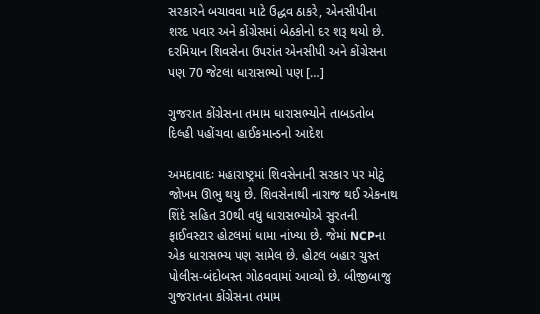સરકારને બચાવવા માટે ઉદ્ધવ ઠાકરે, એનસીપીના શરદ પવાર અને કોંગ્રેસમાં બેઠકોનો દર શરૂ થયો છે. દરમિયાન શિવસેના ઉપરાંત એનસીપી અને કોંગ્રેસના પણ 70 જેટલા ધારાસભ્યો પણ […]

ગુજરાત કોંગ્રેસના તમામ ધારાસભ્યોને તાબડતોબ દિલ્હી પહોંચવા હાઈકમાન્ડનો આદેશ

અમદાવાદઃ મહારાષ્ટ્રમાં શિવસેનાની સરકાર પર મોટું જોખમ ઊભુ થયુ છે. શિવસેનાથી નારાજ થઈ એકનાથ શિંદે સહિત 30થી વધુ ધારાસભ્યોએ સુરતની ફાઈવસ્ટાર હોટલમાં ધામા નાંખ્યા છે. જેમાં NCPના એક ધારાસભ્ય પણ સામેલ છે. હોટલ બહાર ચુસ્ત પોલીસ-બંદોબસ્ત ગોઠવવામાં આવ્યો છે. બીજીબાજુ ગુજરાતના કોંગ્રેસના તમામ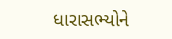ધારાસભ્યોને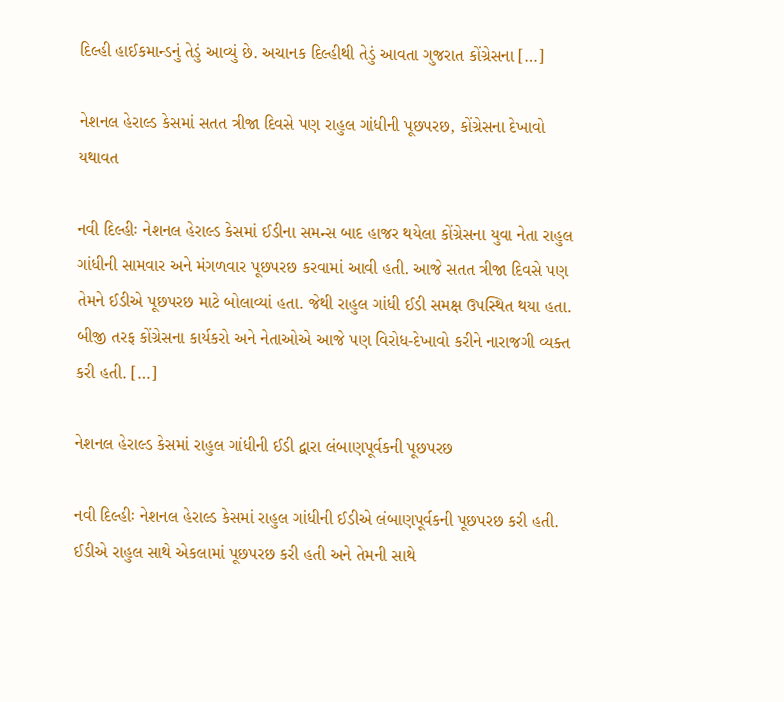દિલ્હી હાઈકમાન્ડનું તેડું આવ્યું છે. અચાનક દિલ્હીથી તેડું આવતા ગુજરાત કોંગ્રેસના […]

નેશનલ હેરાલ્ડ કેસમાં સતત ત્રીજા દિવસે પણ રાહુલ ગાંધીની પૂછપરછ, કોંગ્રેસના દેખાવો યથાવત

નવી દિલ્હીઃ નેશનલ હેરાલ્ડ કેસમાં ઈડીના સમન્સ બાદ હાજર થયેલા કોંગ્રેસના યુવા નેતા રાહુલ ગાંધીની સામવાર અને મંગળવાર પૂછપરછ કરવામાં આવી હતી. આજે સતત ત્રીજા દિવસે પણ તેમને ઈડીએ પૂછપરછ માટે બોલાવ્યાં હતા. જેથી રાહુલ ગાંધી ઈડી સમક્ષ ઉપસ્થિત થયા હતા. બીજી તરફ કોંગ્રેસના કાર્યકરો અને નેતાઓએ આજે પણ વિરોધ-દેખાવો કરીને નારાજગી વ્યક્ત કરી હતી. […]

નેશનલ હેરાલ્ડ કેસમાં રાહુલ ગાંધીની ઈડી દ્વારા લંબાણપૂર્વકની પૂછપરછ

નવી દિલ્હીઃ નેશનલ હેરાલ્ડ કેસમાં રાહુલ ગાંધીની ઈડીએ લંબાણપૂર્વકની પૂછપરછ કરી હતી. ઈડીએ રાહુલ સાથે એકલામાં પૂછપરછ કરી હતી અને તેમની સાથે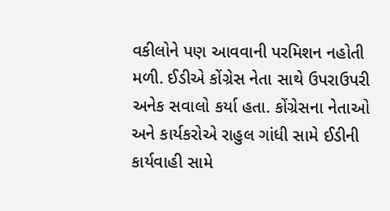વકીલોને પણ આવવાની પરમિશન નહોતી મળી. ઈડીએ કોંગ્રેસ નેતા સાથે ઉપરાઉપરી અનેક સવાલો કર્યા હતા. કોંગ્રેસના નેતાઓ અને કાર્યકરોએ રાહુલ ગાંધી સામે ઈડીની કાર્યવાહી સામે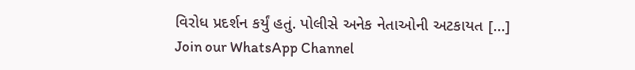વિરોધ પ્રદર્શન કર્યું હતું. પોલીસે અનેક નેતાઓની અટકાયત […]
Join our WhatsApp Channel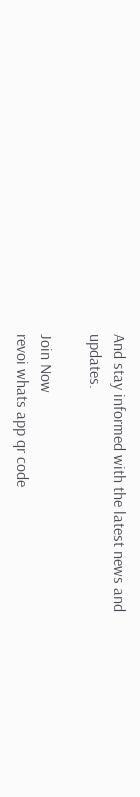And stay informed with the latest news and updates.

Join Now
revoi whats app qr code